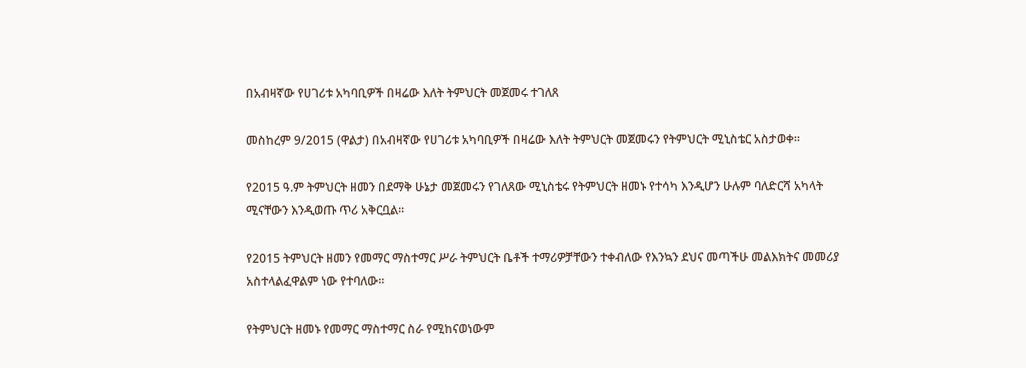በአብዛኛው የሀገሪቱ አካባቢዎች በዛሬው እለት ትምህርት መጀመሩ ተገለጸ

መስከረም 9/2015 (ዋልታ) በአብዛኛው የሀገሪቱ አካባቢዎች በዛሬው እለት ትምህርት መጀመሩን የትምህርት ሚኒስቴር አስታወቀ፡፡

የ2015 ዓ.ም ትምህርት ዘመን በደማቅ ሁኔታ መጀመሩን የገለጸው ሚኒስቴሩ የትምህርት ዘመኑ የተሳካ እንዲሆን ሁሉም ባለድርሻ አካላት ሚናቸውን እንዲወጡ ጥሪ አቅርቧል፡፡

የ2015 ትምህርት ዘመን የመማር ማስተማር ሥራ ትምህርት ቤቶች ተማሪዎቻቸውን ተቀብለው የእንኳን ደህና መጣችሁ መልእክትና መመሪያ አስተላልፈዋልም ነው የተባለው፡፡

የትምህርት ዘመኑ የመማር ማስተማር ስራ የሚከናወነውም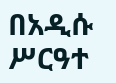በአዲሱ ሥርዓተ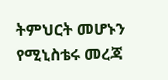ትምህርት መሆኑን የሚኒስቴሩ መረጃ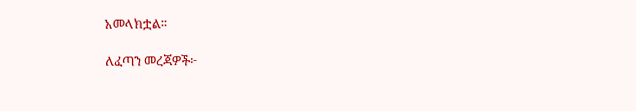አመላክቷል፡፡

ለፈጣን መረጃዎች፦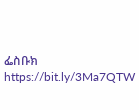ፌስቡክ https://bit.ly/3Ma7QTW